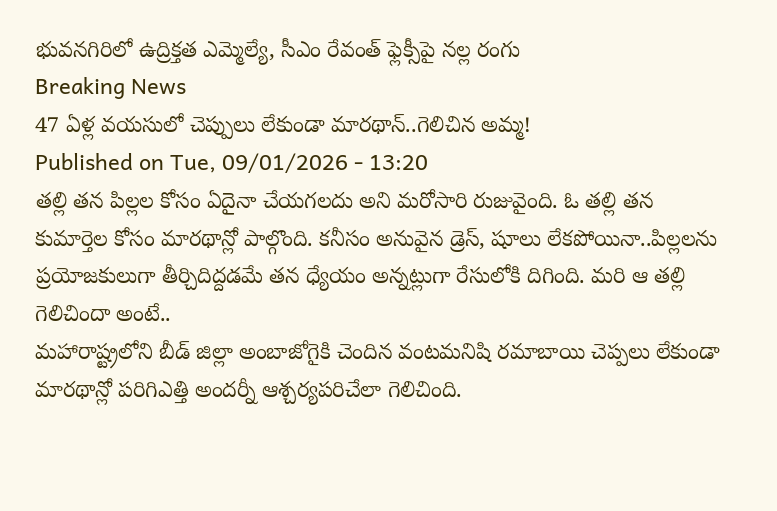భువనగిరిలో ఉద్రిక్తత ఎమ్మెల్యే, సీఎం రేవంత్ ఫ్లెక్సీపై నల్ల రంగు
Breaking News
47 ఏళ్ల వయసులో చెప్పులు లేకుండా మారథాన్..గెలిచిన అమ్మ!
Published on Tue, 09/01/2026 - 13:20
తల్లి తన పిల్లల కోసం ఏదైనా చేయగలదు అని మరోసారి రుజువైంది. ఓ తల్లి తన కుమార్తెల కోసం మారథాన్లో పాల్గొంది. కనీసం అనువైన డ్రెస్, షూలు లేకపోయినా..పిల్లలను ప్రయోజకులుగా తీర్చిదిద్దడమే తన ధ్యేయం అన్నట్లుగా రేసులోకి దిగింది. మరి ఆ తల్లి గెలిచిందా అంటే..
మహారాష్ట్రలోని బీడ్ జిల్లా అంబాజోగైకి చెందిన వంటమనిషి రమాబాయి చెప్పలు లేకుండా మారథాన్లో పరిగిఎత్తి అందర్నీ ఆశ్చర్యపరిచేలా గెలిచింది.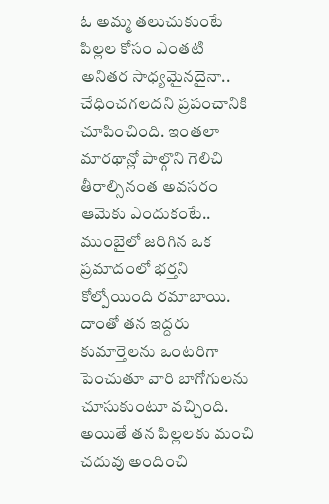ఓ అమ్మ తలుచుకుంటే పిల్లల కోసం ఎంతటి అనితర సాధ్యమైనదైనా.. చేధించగలదని ప్రపంచానికి చూపించింది. ఇంతలా మారథాన్లో పాల్గొని గెలిచి తీరాల్సినంత అవసరం ఆమెకు ఎందుకంటే..
ముంబైలో జరిగిన ఒక ప్రమాదంలో భర్తని కోల్పోయింది రమాబాయి. దాంతో తన ఇద్దరు కుమార్తెలను ఒంటరిగా పెంచుతూ వారి బాగోగులను చూసుకుంటూ వచ్చింది. అయితే తన పిల్లలకు మంచి చదువు అందించి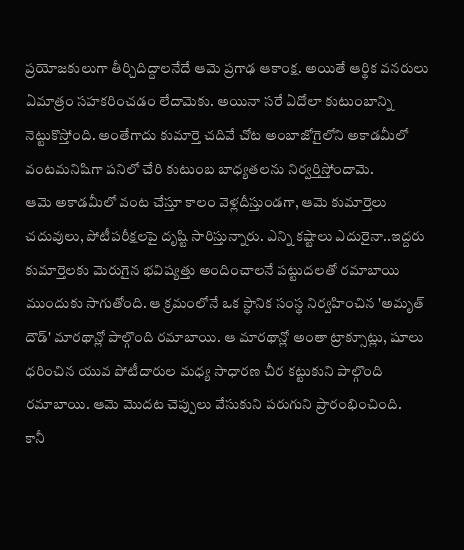ప్రయోజకులుగా తీర్చిదిద్దాలనేదే ఆమె ప్రగాఢ ఆకాంక్ష. అయితే ఆర్థిక వనరులు ఏమాత్రం సహకరించడం లేదామెకు. అయినా సరే ఏదోలా కుటుంబాన్ని నెట్టుకొస్తోంది. అంతేగాదు కుమార్తె చదివే చోట అంబాజోగైలోని అకాడమీలో వంటమనిషిగా పనిలో చేరి కుటుంబ బాధ్యతలను నిర్వర్తిస్తోందామె.
ఆమె అకాడమీలో వంట చేస్తూ కాలం వెళ్లదీస్తుండగా, ఆమె కుమార్తెలు చదువులు, పోటీపరీక్షలపై దృష్టి సారిస్తున్నారు. ఎన్ని కష్టాలు ఎదురైనా..ఇద్దరు కుమార్తెలకు మెరుగైన భవిష్యత్తు అందించాలనే పట్టుదలతో రమాబాయి ముందుకు సాగుతోంది. ఆ క్రమంలోనే ఒక స్థానిక సంస్థ నిర్వహించిన 'అమృత్ దౌడ్' మారథాన్లో పాల్గొంది రమాబాయి. ఆ మారథాన్లో అంతా ట్రాక్సూట్లు, షూలు ధరించిన యువ పోటీదారుల మధ్య సాధారణ చీర కట్టుకుని పాల్గొంది రమాబాయి. ఆమె మొదట చెప్పులు వేసుకుని పరుగుని ప్రారంభించింది.
కానీ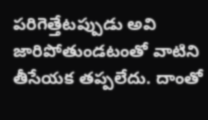పరిగెత్తేటప్పుడు అవి జారిపోతుండటంతో వాటిని తీసేయక తప్పలేదు. దాంతో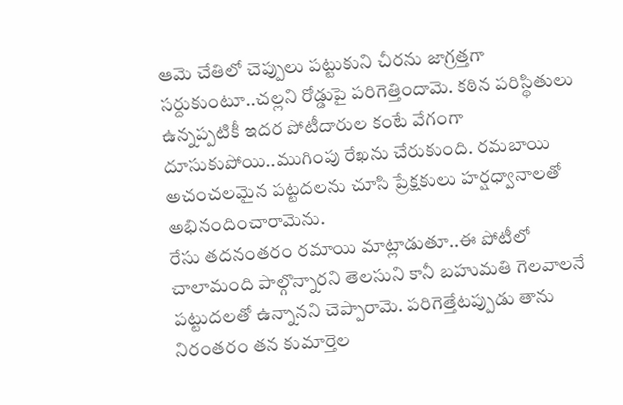ఆమె చేతిలో చెప్పులు పట్టుకుని చీరను జాగ్రత్తగా సర్దుకుంటూ..చల్లని రోడ్డుపై పరిగెత్తిందామె. కఠిన పరిస్థితులు ఉన్నప్పటికీ ఇదర పోటీదారుల కంటే వేగంగా దూసుకుపోయి..ముగింపు రేఖను చేరుకుంది. రమబాయి అచంచలమైన పట్టదలను చూసి ప్రేక్షకులు హర్షధ్వానాలతో అభినందించారామెను.
రేసు తదనంతరం రమాయి మాట్లాడుతూ..ఈ పోటీలో చాలామంది పాల్గొన్నారని తెలసుని కానీ బహుమతి గెలవాలనే పట్టుదలతో ఉన్నానని చెప్పారామె. పరిగెత్తేటప్పుడు తాను నిరంతరం తన కుమార్తెల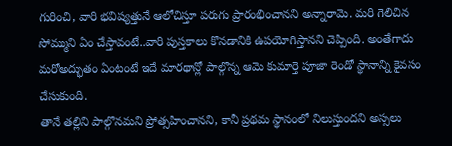గురించి, వారి భవిష్యత్తునే ఆలోచిస్తూ పరుగు ప్రారంభించానని అన్నారామె. మరి గెలిచిన సోమ్ముని ఏం చేస్తావంటే..వారి పుస్తకాలు కొనడానికి ఉపయోగిస్తానని చెప్పింది. అంతేగాదు మరోఅద్భుతం ఏంటంటే ఇదే మారథాన్లో పాల్గొన్న ఆమె కుమార్తె పూజా రెండో స్థానాన్ని కైవసం చేసుకుంది.
తానే తల్లిని పాల్గొనమని ప్రోత్సహించానని, కానీ ప్రథమ స్థానంలో నిలుస్తుందని అస్సలు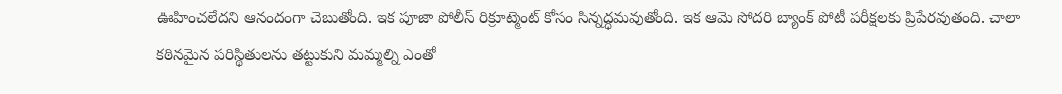ఊహించలేదని ఆనందంగా చెబుతోంది. ఇక పూజా పోలీస్ రిక్రూట్మెంట్ కోసం సిన్నద్ధమవుతోంది. ఇక ఆమె సోదరి బ్యాంక్ పోటీ పరీక్షలకు ప్రిపేరవుతంది. చాలా కఠినమైన పరిస్థితులను తట్టుకుని మమ్మల్ని ఎంతో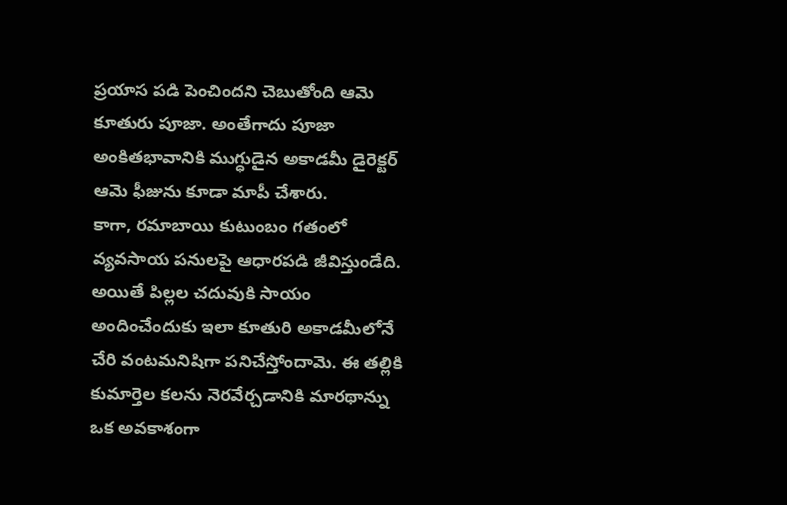ప్రయాస పడి పెంచిందని చెబుతోంది ఆమె కూతురు పూజా. అంతేగాదు పూజా అంకితభావానికి ముగ్ధుడైన అకాడమీ డైరెక్టర్ ఆమె ఫీజును కూడా మాపీ చేశారు.
కాగా, రమాబాయి కుటుంబం గతంలో వ్యవసాయ పనులపై ఆధారపడి జీవిస్తుండేది. అయితే పిల్లల చదువుకి సాయం అందించేందుకు ఇలా కూతురి అకాడమీలోనే చేరి వంటమనిషిగా పనిచేస్తోందామె. ఈ తల్లికి కుమార్తెల కలను నెరవేర్చడానికి మారథాన్ను ఒక అవకాశంగా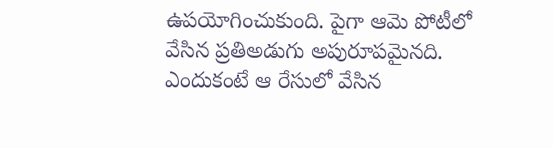ఉపయోగించుకుంది. పైగా ఆమె పోటీలో వేసిన ప్రతిఅడుగు అపురూపమైనది. ఎందుకంటే ఆ రేసులో వేసిన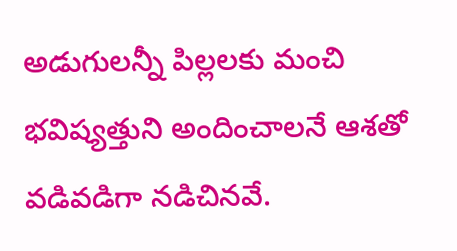అడుగులన్నీ పిల్లలకు మంచి భవిష్యత్తుని అందించాలనే ఆశతో వడివడిగా నడిచినవే.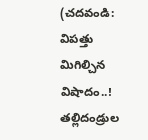(చదవండి: విపత్తు మిగిల్చిన విషాదం..! తల్లిదండ్రుల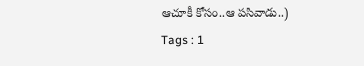ఆచూకీ కోసం..ఆ పసివాడు..)
Tags : 1